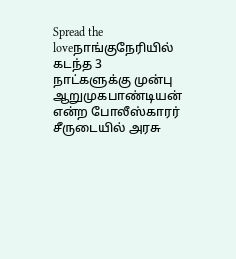Spread the loveநாங்குநேரியில் கடந்த 3 நாட்களுக்கு முன்பு ஆறுமுகபாண்டியன் என்ற போலீஸ்காரர் சீருடையில் அரசு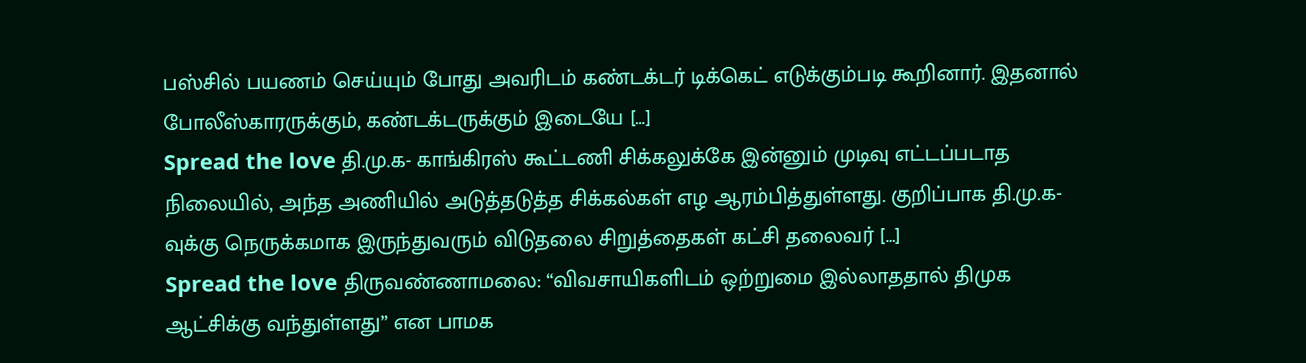பஸ்சில் பயணம் செய்யும் போது அவரிடம் கண்டக்டர் டிக்கெட் எடுக்கும்படி கூறினார். இதனால் போலீஸ்காரருக்கும், கண்டக்டருக்கும் இடையே […]
Spread the love தி.மு.க- காங்கிரஸ் கூட்டணி சிக்கலுக்கே இன்னும் முடிவு எட்டப்படாத நிலையில், அந்த அணியில் அடுத்தடுத்த சிக்கல்கள் எழ ஆரம்பித்துள்ளது. குறிப்பாக தி.மு.க-வுக்கு நெருக்கமாக இருந்துவரும் விடுதலை சிறுத்தைகள் கட்சி தலைவர் […]
Spread the love திருவண்ணாமலை: “விவசாயிகளிடம் ஒற்றுமை இல்லாததால் திமுக ஆட்சிக்கு வந்துள்ளது” என பாமக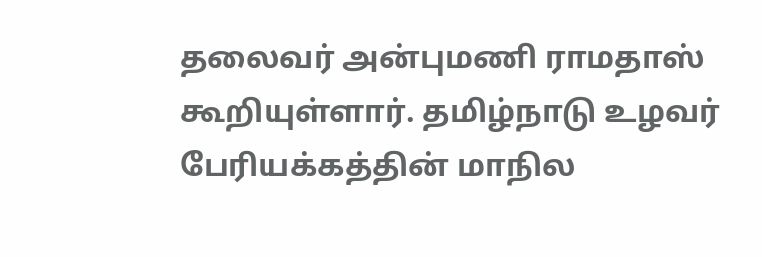தலைவர் அன்புமணி ராமதாஸ் கூறியுள்ளார். தமிழ்நாடு உழவர் பேரியக்கத்தின் மாநில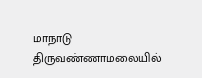மாநாடு திருவண்ணாமலையில்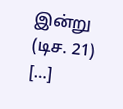இன்று (டிச. 21) […]